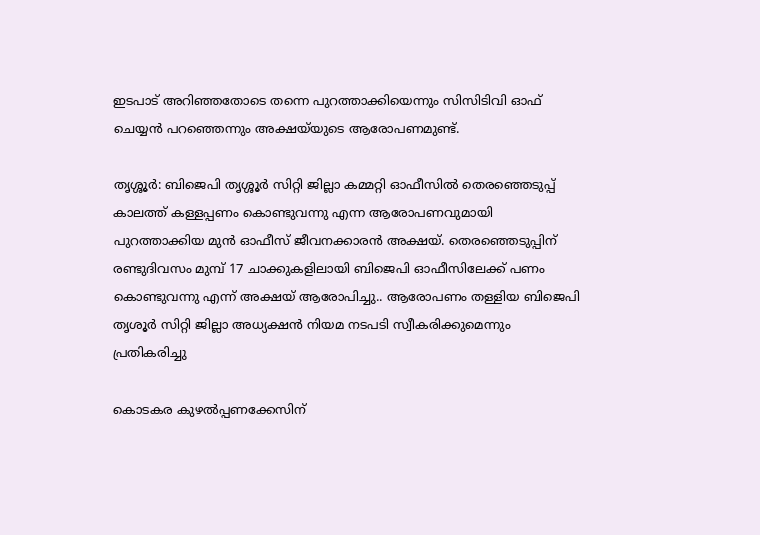ഇടപാട് അറി‍ഞ്ഞതോടെ തന്നെ പുറത്താക്കിയെന്നും സിസിടിവി ഓഫ് ചെയ്യൻ പറഞ്ഞെന്നും അക്ഷയ്‍യുടെ ആരോപണമുണ്ട്.

തൃശ്ശൂർ: ബിജെപി തൃശ്ശൂർ സിറ്റി ജില്ലാ കമ്മറ്റി ഓഫീസിൽ തെരഞ്ഞെടുപ്പ് കാലത്ത് കള്ളപ്പണം കൊണ്ടുവന്നു എന്ന ആരോപണവുമായി പുറത്താക്കിയ മുൻ ഓഫീസ് ജീവനക്കാരൻ അക്ഷയ്. തെരഞ്ഞെടുപ്പിന് രണ്ടുദിവസം മുമ്പ് 17 ചാക്കുകളിലായി ബിജെപി ഓഫീസിലേക്ക് പണം കൊണ്ടുവന്നു എന്ന് അക്ഷയ് ആരോപിച്ചു.. ആരോപണം തള്ളിയ ബിജെപി തൃശൂർ സിറ്റി ജില്ലാ അധ്യക്ഷൻ നിയമ നടപടി സ്വീകരിക്കുമെന്നും പ്രതികരിച്ചു

കൊടകര കുഴൽപ്പണക്കേസിന്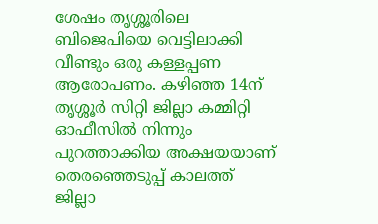ശേഷം തൃശ്ശൂരിലെ ബിജെപിയെ വെട്ടിലാക്കി വീണ്ടും ഒരു കള്ളപ്പണ ആരോപണം. കഴിഞ്ഞ 14ന് തൃശ്ശൂർ സിറ്റി ജില്ലാ കമ്മിറ്റി ഓഫീസിൽ നിന്നും പുറത്താക്കിയ അക്ഷയയാണ് തെരഞ്ഞെടുപ്പ് കാലത്ത് ജില്ലാ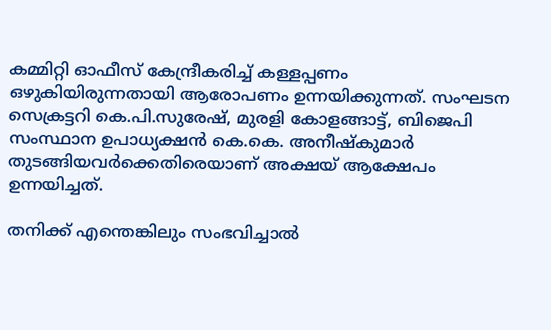കമ്മിറ്റി ഓഫീസ് കേന്ദ്രീകരിച്ച് കള്ളപ്പണം ഒഴുകിയിരുന്നതായി ആരോപണം ഉന്നയിക്കുന്നത്. സംഘടന സെക്രട്ടറി കെ.പി.സുരേഷ്, മുരളി കോളങ്ങാട്ട്, ബിജെപി സംസ്ഥാന ഉപാധ്യക്ഷൻ കെ.കെ. അനീഷ്കുമാർ തുടങ്ങിയവർക്കെതിരെയാണ് അക്ഷയ് ആക്ഷേപം ഉന്നയിച്ചത്.

തനിക്ക് എന്തെങ്കിലും സംഭവിച്ചാൽ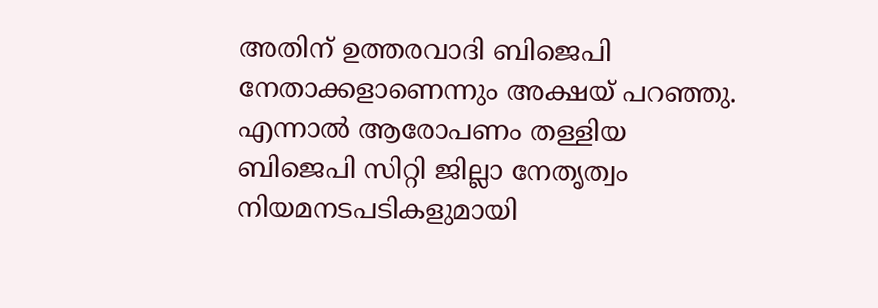അതിന് ഉത്തരവാദി ബിജെപി നേതാക്കളാണെന്നും അക്ഷയ് പറഞ്ഞു. എന്നാൽ ആരോപണം തള്ളിയ ബിജെപി സിറ്റി ജില്ലാ നേതൃത്വം നിയമനടപടികളുമായി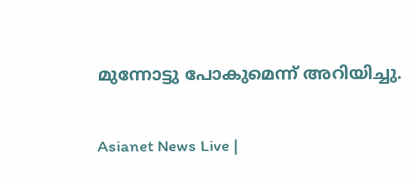മുന്നോട്ടു പോകുമെന്ന് അറിയിച്ചു.

Asianet News Live |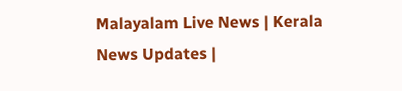Malayalam Live News | Kerala News Updates |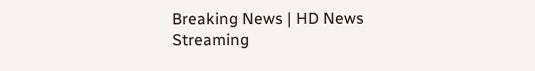Breaking News | HD News Streaming